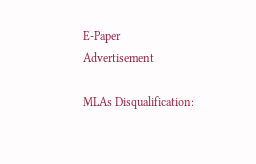E-Paper
Advertisement

MLAs Disqualification: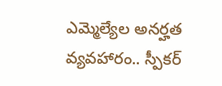ఎమ్మెల్యేల అనర్హత వ్యవహారం.. స్పీకర్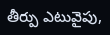తీర్పు ఎటువైపు,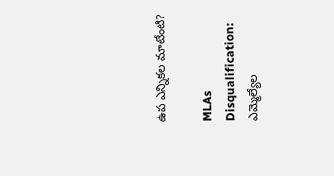ఉప ఎన్నికల మాటేంటి?

MLAs Disqualification: ఎమ్మెల్యేల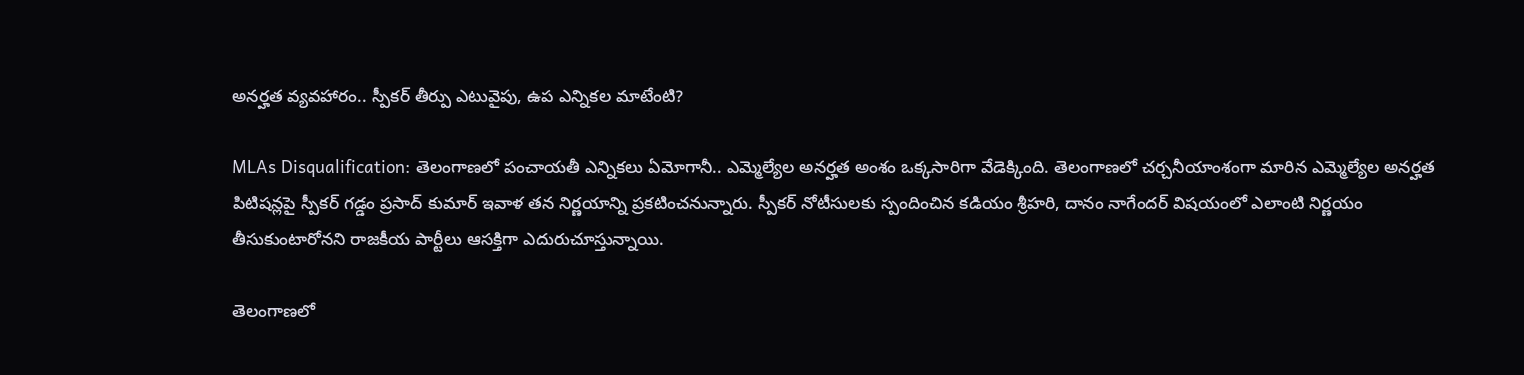అనర్హత వ్యవహారం.. స్పీకర్ తీర్పు ఎటువైపు, ఉప ఎన్నికల మాటేంటి?

MLAs Disqualification: తెలంగాణలో పంచాయతీ ఎన్నికలు ఏమోగానీ.. ఎమ్మెల్యేల అనర్హత అంశం ఒక్కసారిగా వేడెక్కింది. తెలంగాణలో చర్చనీయాంశంగా మారిన ఎమ్మెల్యేల అనర్హత పిటిషన్లపై స్పీకర్ గడ్డం ప్రసాద్ కుమార్ ఇవాళ తన నిర్ణయాన్ని ప్రకటించనున్నారు. స్పీకర్ నోటీసులకు స్పందించిన కడియం శ్రీహరి, దానం నాగేందర్ విషయంలో ఎలాంటి నిర్ణయం తీసుకుంటారోనని రాజకీయ పార్టీలు ఆసక్తిగా ఎదురుచూస్తున్నాయి.

తెలంగాణలో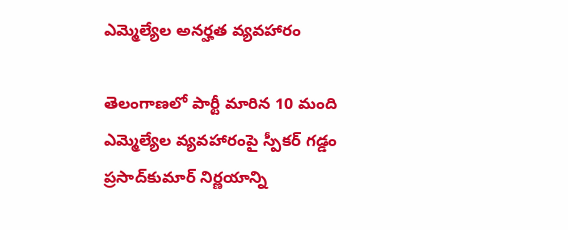ఎమ్మెల్యేల అనర్హత వ్యవ‌హారం

తెలంగాణలో పార్టీ మారిన 10 మంది ఎమ్మెల్యేల వ్యవహారంపై స్పీకర్ గడ్డం ప్రసాద్‌కుమార్ నిర్ణయాన్ని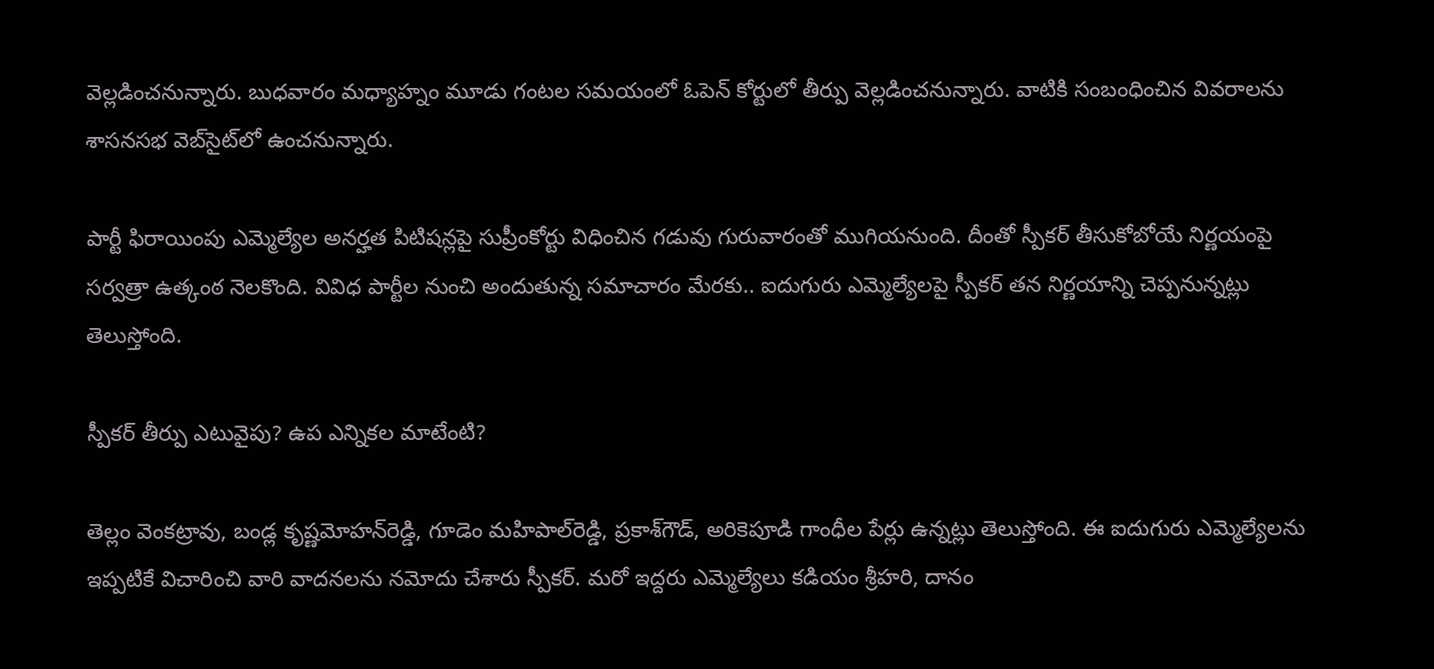వెల్లడించనున్నారు. బుధవారం మధ్యాహ్నం మూడు గంటల సమయంలో ఓపెన్ కోర్టులో తీర్పు వెల్లడించనున్నారు. వాటికి సంబంధించిన వివరాలను శాసనసభ వెబ్‌సైట్‌లో ఉంచనున్నారు.

పార్టీ ఫిరాయింపు ఎమ్మెల్యేల అనర్హత పిటిషన్లపై సుప్రీంకోర్టు విధించిన గడువు గురువారంతో ముగియనుంది. దీంతో స్పీకర్ తీసుకోబోయే నిర్ణయంపై సర్వత్రా ఉత్కంఠ నెలకొంది. వివిధ పార్టీల నుంచి అందుతున్న సమాచారం మేరకు.. ఐదుగురు ఎమ్మెల్యేలపై స్పీకర్ తన నిర్ణయాన్ని చెప్పనున్నట్లు తెలుస్తోంది.

స్పీకర్ తీర్పు ఎటువైపు? ఉప ఎన్నికల మాటేంటి?

తెల్లం వెంకట్రావు, బండ్ల కృష్ణమోహన్‌రెడ్డి, గూడెం మహిపాల్‌రెడ్డి, ప్రకాశ్‌గౌడ్‌, అరికెపూడి గాంధీల పేర్లు ఉన్నట్లు తెలుస్తోంది. ఈ ఐదుగురు ఎమ్మెల్యేలను ఇప్పటికే విచారించి వారి వాదనలను నమోదు చేశారు స్పీకర్. మరో ఇద్దరు ఎమ్మెల్యేలు కడియం శ్రీహరి, దానం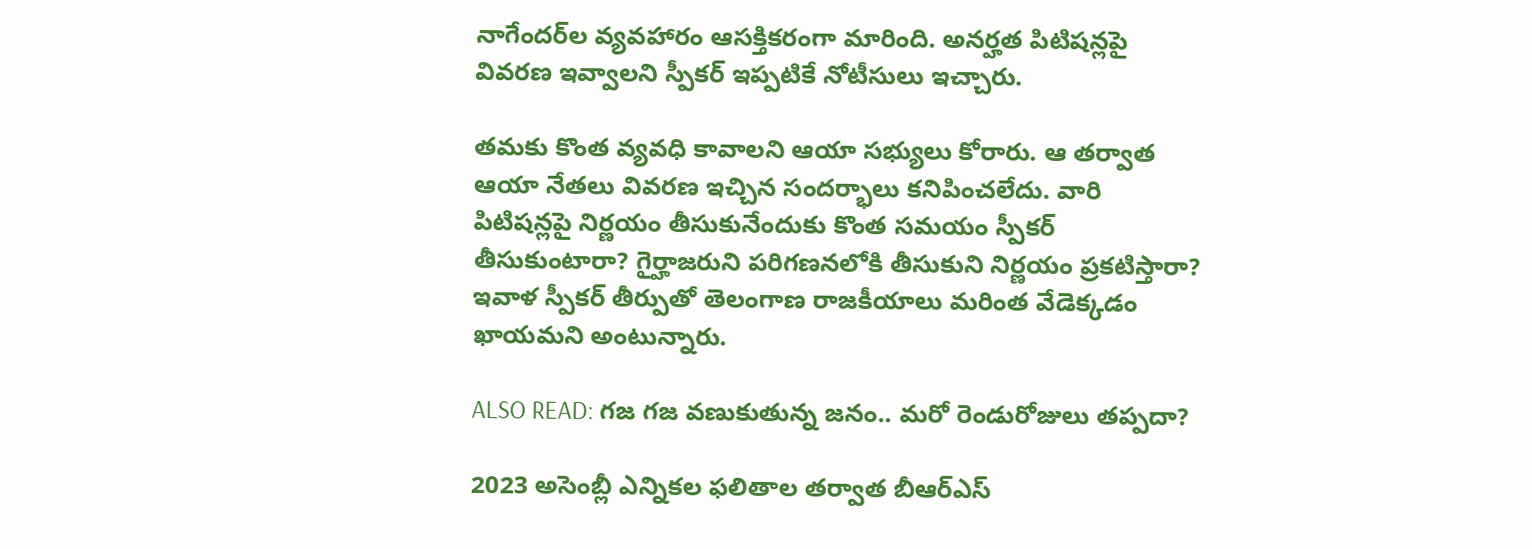నాగేందర్‌ల వ్యవహారం ఆసక్తికరంగా మారింది. అనర్హత పిటిషన్లపై వివరణ ఇవ్వాలని స్పీకర్ ఇప్పటికే నోటీసులు ఇచ్చారు.

తమకు కొంత వ్యవధి కావాలని ఆయా సభ్యులు కోరారు. ఆ తర్వాత ఆయా నేతలు వివరణ ఇచ్చిన సందర్భాలు కనిపించలేదు. వారి పిటిషన్లపై నిర్ణయం తీసుకునేందుకు కొంత సమయం స్పీకర్ తీసుకుంటారా? గైర్హాజరుని పరిగణనలోకి తీసుకుని నిర్ణయం ప్రకటిస్తారా? ఇవాళ స్పీకర్ తీర్పుతో తెలంగాణ రాజకీయాలు మరింత వేడెక్కడం ఖాయమని అంటున్నారు.

ALSO READ: గజ గజ వణుకుతున్న జనం.. మరో రెండురోజులు తప్పదా?

2023 అసెంబ్లీ ఎన్నికల ఫలితాల తర్వాత బీఆర్ఎస్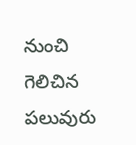నుంచి గెలిచిన పలువురు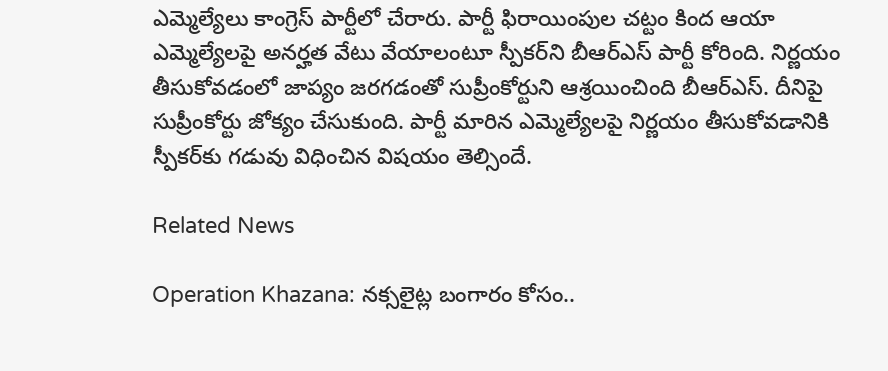ఎమ్మెల్యేలు కాంగ్రెస్ పార్టీలో చేరారు. పార్టీ ఫిరాయింపుల చట్టం కింద ఆయా ఎమ్మెల్యేలపై అనర్హత వేటు వేయాలంటూ స్పీకర్‌ని బీఆర్ఎస్ పార్టీ కోరింది. నిర్ణయం తీసుకోవడంలో జాప్యం జరగడంతో సుప్రీంకోర్టుని ఆశ్రయించింది బీఆర్ఎస్. దీనిపై సుప్రీంకోర్టు జోక్యం చేసుకుంది. పార్టీ మారిన ఎమ్మెల్యేలపై నిర్ణయం తీసుకోవడానికి స్పీకర్‌కు గడువు విధించిన విషయం తెల్సిందే.

Related News

Operation Khazana: నక్సలైట్ల బంగారం కోసం..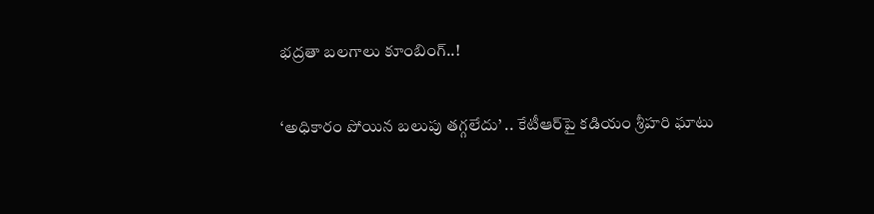భద్రతా బలగాలు కూంబింగ్..!

‘అధికారం పోయిన బలుపు తగ్గలేదు’ .. కేటీఆర్‌పై కడియం శ్రీహరి ఘాటు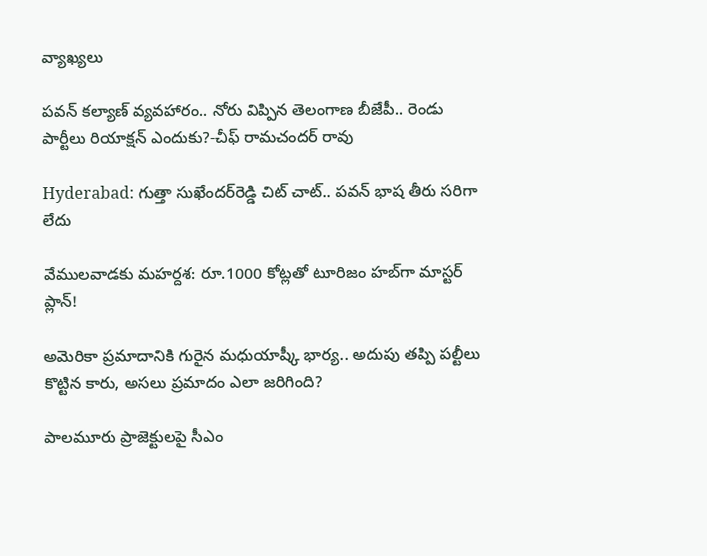వ్యాఖ్యలు

పవన్ కల్యాణ్ వ్యవహారం.. నోరు విప్పిన తెలంగాణ బీజేపీ.. రెండు పార్టీలు రియాక్షన్ ఎందుకు?-చీఫ్ రామచందర్ రావు

Hyderabad: గుత్తా సుఖేందర్‌రెడ్డి చిట్ చాట్.. పవన్ భాష తీరు సరిగా లేదు

వేములవాడకు మహర్దశ: రూ.1000 కోట్లతో టూరిజం హబ్‌గా మాస్టర్ ప్లాన్!

అమెరికా ప్రమాదానికి గురైన మధుయాష్కీ భార్య.. అదుపు తప్పి పల్టీలు కొట్టిన కారు, అసలు ప్రమాదం ఎలా జరిగింది?

పాలమూరు ప్రాజెక్టులపై సీఎం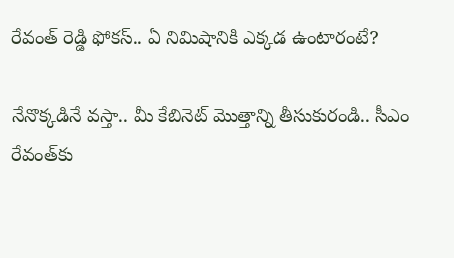రేవంత్ రెడ్డి ఫోకస్.. ఏ నిమిషానికి ఎక్కడ ఉంటారంటే?

నేనొక్కడినే వస్తా.. మీ కేబినెట్ మొత్తాన్ని తీసుకురండి.. సీఎం రేవంత్‌కు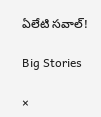ఏలేటి సవాల్!

Big Stories

×